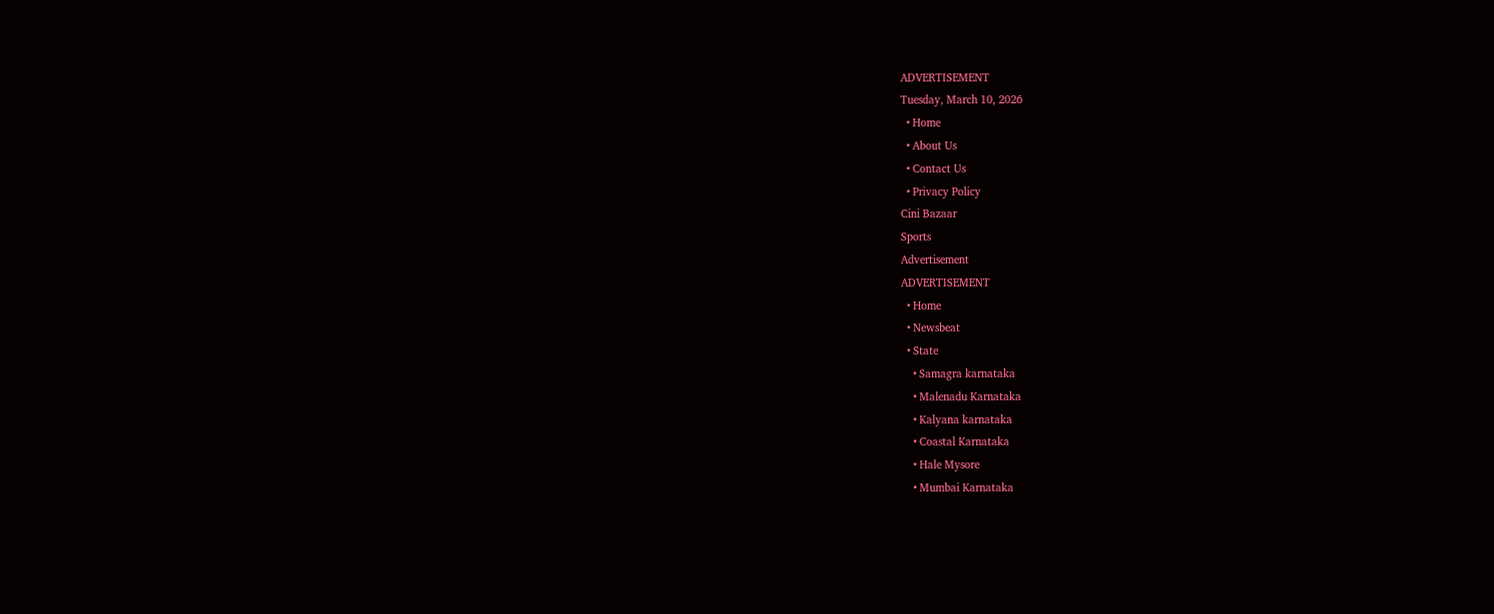ADVERTISEMENT
Tuesday, March 10, 2026
  • Home
  • About Us
  • Contact Us
  • Privacy Policy
Cini Bazaar
Sports
Advertisement
ADVERTISEMENT
  • Home
  • Newsbeat
  • State
    • Samagra karnataka
    • Malenadu Karnataka
    • Kalyana karnataka
    • Coastal Karnataka
    • Hale Mysore
    • Mumbai Karnataka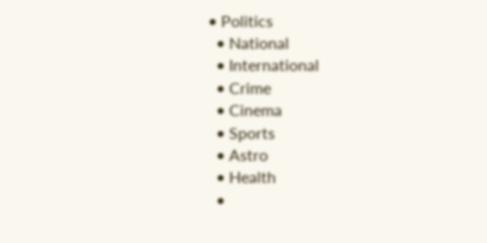• Politics
  • National
  • International
  • Crime
  • Cinema
  • Sports
  • Astro
  • Health
  •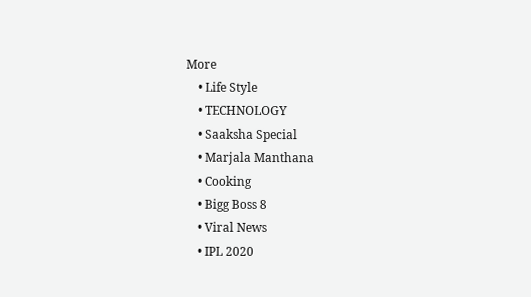More
    • Life Style
    • TECHNOLOGY
    • Saaksha Special
    • Marjala Manthana
    • Cooking
    • Bigg Boss 8
    • Viral News
    • IPL 2020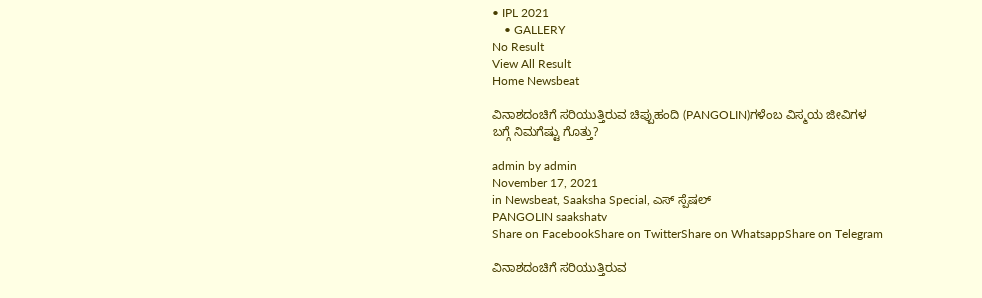• IPL 2021
    • GALLERY
No Result
View All Result
Home Newsbeat

ವಿನಾಶದಂಚಿಗೆ ಸರಿಯುತ್ತಿರುವ ಚಿಪ್ಪುಹಂದಿ (PANGOLIN)ಗಳೆಂಬ ವಿಸ್ಮಯ ಜೀವಿಗಳ ಬಗ್ಗೆ ನಿಮಗೆಷ್ಟು ಗೊತ್ತು?

admin by admin
November 17, 2021
in Newsbeat, Saaksha Special, ಎಸ್ ಸ್ಪೆಷಲ್
PANGOLIN saakshatv
Share on FacebookShare on TwitterShare on WhatsappShare on Telegram

ವಿನಾಶದಂಚಿಗೆ ಸರಿಯುತ್ತಿರುವ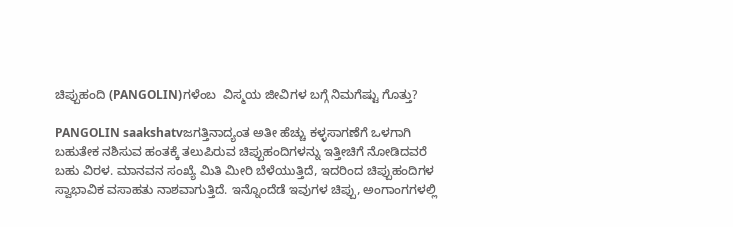ಚಿಪ್ಪುಹಂದಿ (PANGOLIN)ಗಳೆಂಬ  ವಿಸ್ಮಯ ಜೀವಿಗಳ ಬಗ್ಗೆ ನಿಮಗೆಷ್ಟು ಗೊತ್ತು?

PANGOLIN saakshatvಜಗತ್ತಿನಾದ್ಯಂತ ಅತೀ ಹೆಚ್ಚು ಕಳ್ಳಸಾಗಣೆಗೆ ಒಳಗಾಗಿ ಬಹುತೇಕ ನಶಿಸುವ ಹಂತಕ್ಕೆ ತಲುಪಿರುವ ಚಿಪ್ಪುಹಂದಿಗಳನ್ನು ಇತ್ತೀಚಿಗೆ ನೋಡಿದವರೆ ಬಹು ವಿರಳ. ಮಾನವನ ಸಂಖ್ಯೆ ಮಿತಿ ಮೀರಿ ಬೆಳೆಯುತ್ತಿದೆ, ಇದರಿಂದ ಚಿಪ್ಪುಹಂದಿಗಳ ಸ್ವಾಭಾವಿಕ ವಸಾಹತು ನಾಶವಾಗುತ್ತಿದೆ. ಇನ್ನೊಂದೆಡೆ ಇವುಗಳ ಚಿಪ್ಪು, ಅಂಗಾಂಗಗಳಲ್ಲಿ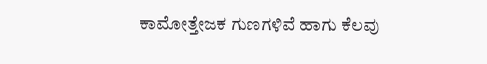ಕಾಮೋತ್ತೇಜಕ ಗುಣಗಳಿವೆ ಹಾಗು ಕೆಲವು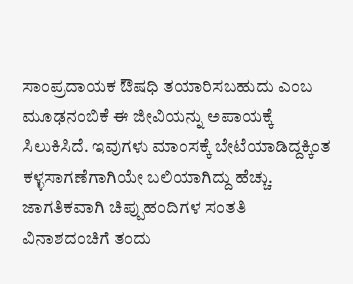ಸಾಂಪ್ರದಾಯಕ ಔಷಧಿ ತಯಾರಿಸಬಹುದು ಎಂಬ ಮೂಢನಂಬಿಕೆ ಈ ಜೀವಿಯನ್ನು ಅಪಾಯಕ್ಕೆ ಸಿಲುಕಿಸಿದೆ. ಇವುಗಳು ಮಾಂಸಕ್ಕೆ ಬೇಟೆಯಾಡಿದ್ದಕ್ಕಿಂತ ಕಳ್ಳಸಾಗಣೆಗಾಗಿಯೇ ಬಲಿಯಾಗಿದ್ದು ಹೆಚ್ಚು. ಜಾಗತಿಕವಾಗಿ ಚಿಪ್ಪುಹಂದಿಗಳ ಸಂತತಿ ವಿನಾಶದಂಚಿಗೆ ತಂದು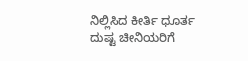ನಿಲ್ಲಿಸಿದ ಕೀರ್ತಿ ಧೂರ್ತ ದುಷ್ಟ ಚೀನಿಯರಿಗೆ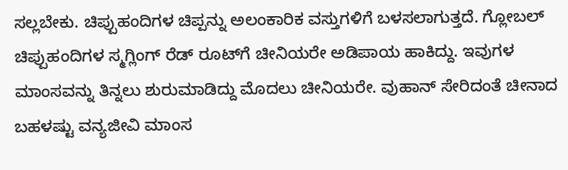ಸಲ್ಲಬೇಕು. ಚಿಪ್ಪುಹಂದಿಗಳ ಚಿಪ್ಪನ್ನು ಅಲಂಕಾರಿಕ ವಸ್ತುಗಳಿಗೆ ಬಳಸಲಾಗುತ್ತದೆ. ಗ್ಲೋಬಲ್‌ ಚಿಪ್ಪುಹಂದಿಗಳ ಸ್ಮಗ್ಲಿಂಗ್‌ ರೆಡ್‌ ರೂಟ್‌ಗೆ ಚೀನಿಯರೇ ಅಡಿಪಾಯ ಹಾಕಿದ್ದು. ಇವುಗಳ ಮಾಂಸವನ್ನು ತಿನ್ನಲು ಶುರುಮಾಡಿದ್ದು ಮೊದಲು ಚೀನಿಯರೇ. ವುಹಾನ್‌ ಸೇರಿದಂತೆ ಚೀನಾದ ಬಹಳಷ್ಟು ವನ್ಯಜೀವಿ ಮಾಂಸ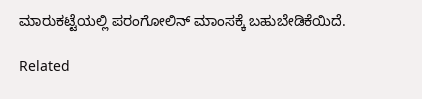ಮಾರುಕಟ್ಟೆಯಲ್ಲಿ ಪರಂಗೋಲಿನ್‌ ಮಾಂಸಕ್ಕೆ ಬಹುಬೇಡಿಕೆಯಿದೆ.

Related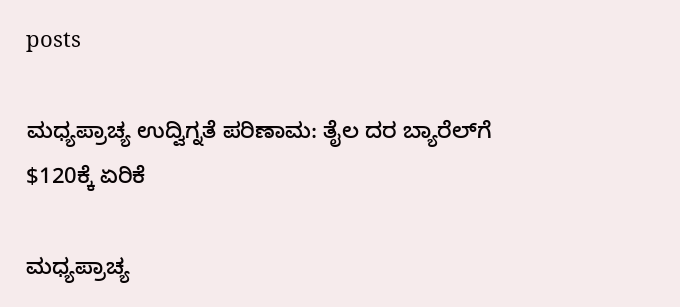posts

ಮಧ್ಯಪ್ರಾಚ್ಯ ಉದ್ವಿಗ್ನತೆ ಪರಿಣಾಮ: ತೈಲ ದರ ಬ್ಯಾರೆಲ್‌ಗೆ $120ಕ್ಕೆ ಏರಿಕೆ

ಮಧ್ಯಪ್ರಾಚ್ಯ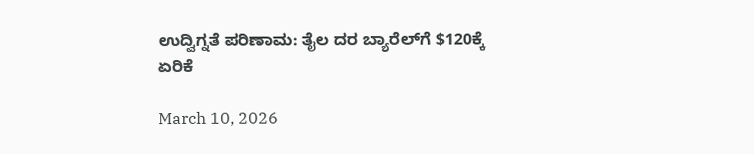ಉದ್ವಿಗ್ನತೆ ಪರಿಣಾಮ: ತೈಲ ದರ ಬ್ಯಾರೆಲ್‌ಗೆ $120ಕ್ಕೆ ಏರಿಕೆ

March 10, 2026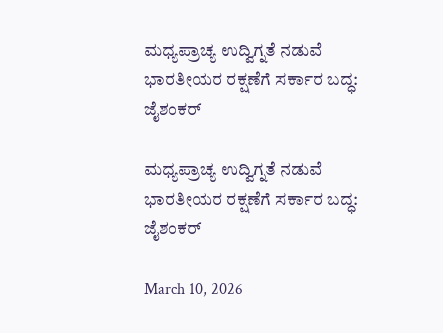ಮಧ್ಯಪ್ರಾಚ್ಯ ಉದ್ವಿಗ್ನತೆ ನಡುವೆ ಭಾರತೀಯರ ರಕ್ಷಣೆಗೆ ಸರ್ಕಾರ ಬದ್ಧ: ಜೈಶಂಕರ್

ಮಧ್ಯಪ್ರಾಚ್ಯ ಉದ್ವಿಗ್ನತೆ ನಡುವೆ ಭಾರತೀಯರ ರಕ್ಷಣೆಗೆ ಸರ್ಕಾರ ಬದ್ಧ: ಜೈಶಂಕರ್

March 10, 2026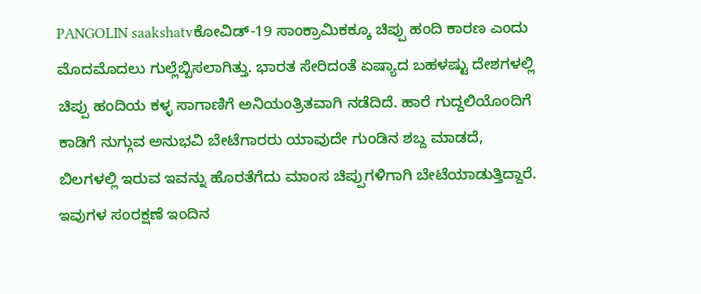PANGOLIN saakshatvಕೋವಿಡ್‌-19 ಸಾಂಕ್ರಾಮಿಕಕ್ಕೂ ಚಿಪ್ಪು ಹಂದಿ ಕಾರಣ ಎಂದು ಮೊದಮೊದಲು ಗುಲ್ಲೆಬ್ಬಿಸಲಾಗಿತ್ತು. ಭಾರತ ಸೇರಿದಂತೆ ಏಷ್ಯಾದ ಬಹಳಷ್ಟು ದೇಶಗಳಲ್ಲಿ ಚಿಪ್ಪು ಹಂದಿಯ ಕಳ್ಳ ಸಾಗಾಣಿಗೆ ಅನಿಯಂತ್ರಿತವಾಗಿ ನಡೆದಿದೆ. ಹಾರೆ ಗುದ್ದಲಿಯೊಂದಿಗೆ ಕಾಡಿಗೆ ನುಗ್ಗುವ ಅನುಭವಿ ಬೇಟೆಗಾರರು ಯಾವುದೇ ಗುಂಡಿನ ಶಬ್ದ ಮಾಡದೆ, ಬಿಲಗಳಲ್ಲಿ ಇರುವ ಇವನ್ನು ಹೊರತೆಗೆದು ಮಾಂಸ ಚಿಪ್ಪುಗಳಿಗಾಗಿ ಬೇಟೆಯಾಡುತ್ತಿದ್ದಾರೆ. ಇವುಗಳ ಸಂರಕ್ಷಣೆ ಇಂದಿನ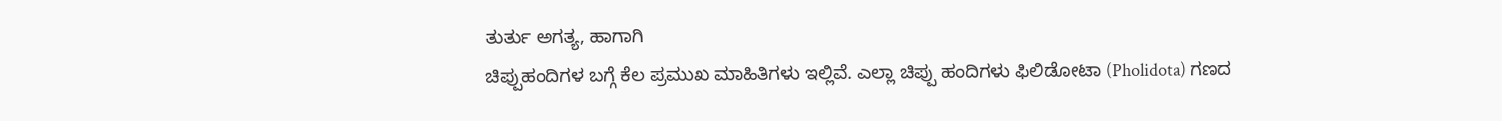ತುರ್ತು ಅಗತ್ಯ, ಹಾಗಾಗಿ
ಚಿಪ್ಪುಹಂದಿಗಳ ಬಗ್ಗೆ ಕೆಲ ಪ್ರಮುಖ ಮಾಹಿತಿಗಳು ಇಲ್ಲಿವೆ. ಎಲ್ಲಾ ಚಿಪ್ಪು ಹಂದಿಗಳು ಫಿಲಿಡೋಟಾ (Pholidota) ಗಣದ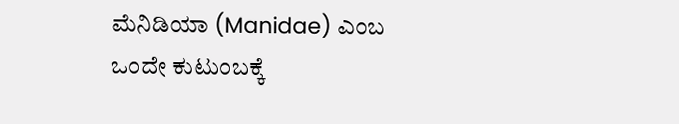ಮೆನಿಡಿಯಾ (Manidae) ಎಂಬ
ಒಂದೇ ಕುಟುಂಬಕ್ಕೆ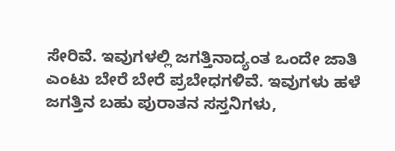ಸೇರಿವೆ. ಇವುಗಳಲ್ಲಿ ಜಗತ್ತಿನಾದ್ಯಂತ ಒಂದೇ ಜಾತಿ ಎಂಟು ಬೇರೆ ಬೇರೆ ಪ್ರಬೇಧಗಳಿವೆ. ಇವುಗಳು ಹಳೆ ಜಗತ್ತಿನ ಬಹು ಪುರಾತನ ಸಸ್ತನಿಗಳು,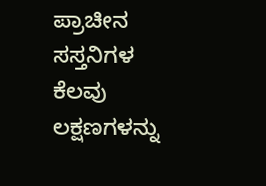ಪ್ರಾಚೀನ ಸಸ್ತನಿಗಳ ಕೆಲವು ಲಕ್ಷಣಗಳನ್ನು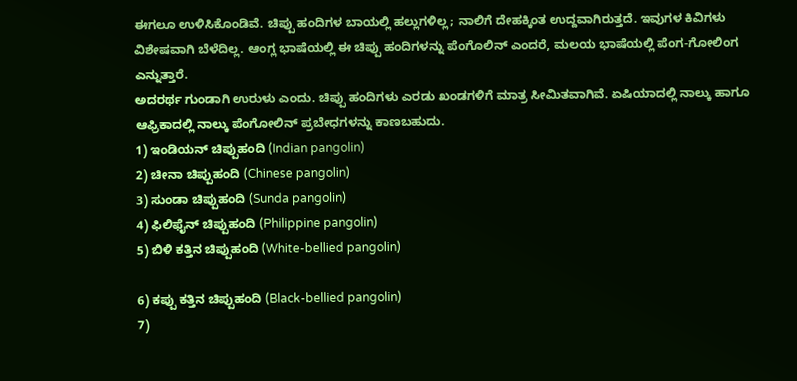ಈಗಲೂ ಉಳಿಸಿಕೊಂಡಿವೆ. ಚಿಪ್ಪು ಹಂದಿಗಳ ಬಾಯಲ್ಲಿ ಹಲ್ಲುಗಳಿಲ್ಲ; ನಾಲಿಗೆ ದೇಹಕ್ಕಿಂತ ಉದ್ದವಾಗಿರುತ್ತದೆ. ಇವುಗಳ ಕಿವಿಗಳು ವಿಶೇಷವಾಗಿ ಬೆಳೆದಿಲ್ಲ. ಆಂಗ್ಲ ಭಾಷೆಯಲ್ಲಿ ಈ ಚಿಪ್ಪು ಹಂದಿಗಳನ್ನು ಪೆಂಗೊಲಿನ್ ಎಂದರೆ, ಮಲಯ ಭಾಷೆಯಲ್ಲಿ ಪೆಂಗ-ಗೋಲಿಂಗ ಎನ್ನುತ್ತಾರೆ.
ಅದರರ್ಥ ಗುಂಡಾಗಿ ಉರುಳು ಎಂದು. ಚಿಪ್ಪು ಹಂದಿಗಳು ಎರಡು ಖಂಡಗಳಿಗೆ ಮಾತ್ರ ಸೀಮಿತವಾಗಿವೆ. ಏಷಿಯಾದಲ್ಲಿ ನಾಲ್ಕು ಹಾಗೂ ಆಫ್ರಿಕಾದಲ್ಲಿ ನಾಲ್ಕು ಪೆಂಗೋಲಿನ್‌ ಪ್ರಬೇಧಗಳನ್ನು ಕಾಣಬಹುದು.
1) ಇಂಡಿಯನ್‌ ಚಿಪ್ಪುಹಂದಿ (Indian pangolin)
2) ಚೀನಾ ಚಿಪ್ಪುಹಂದಿ (Chinese pangolin)
3) ಸುಂಡಾ ಚಿಪ್ಪುಹಂದಿ (Sunda pangolin)
4) ಫಿಲಿಫೈನ್‌ ಚಿಪ್ಪುಹಂದಿ (Philippine pangolin)
5) ಬಿಳಿ ಕತ್ತಿನ ಚಿಪ್ಪುಹಂದಿ (White-bellied pangolin)

6) ಕಪ್ಪು ಕತ್ತಿನ ಚಿಪ್ಪುಹಂದಿ (Black-bellied pangolin)
7)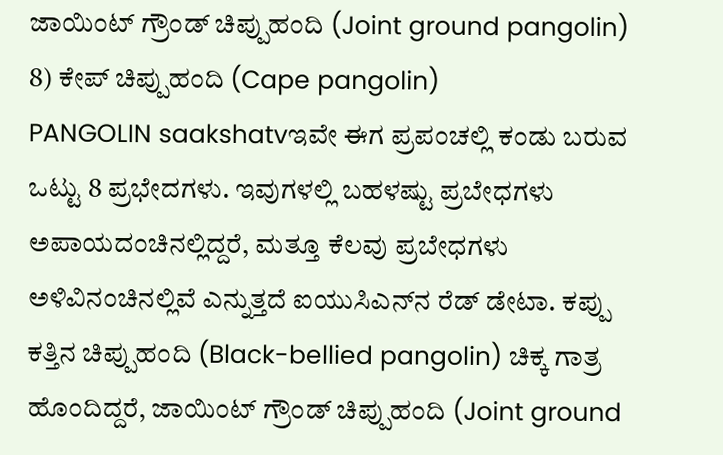ಜಾಯಿಂಟ್‌ ಗ್ರೌಂಡ್‌ ಚಿಪ್ಪುಹಂದಿ (Joint ground pangolin)
8) ಕೇಪ್‌ ಚಿಪ್ಪುಹಂದಿ (Cape pangolin)
PANGOLIN saakshatvಇವೇ ಈಗ ಪ್ರಪಂಚಲ್ಲಿ ಕಂಡು ಬರುವ ಒಟ್ಟು 8 ಪ್ರಭೇದಗಳು. ಇವುಗಳಲ್ಲಿ ಬಹಳಷ್ಟು ಪ್ರಬೇಧಗಳು ಅಪಾಯದಂಚಿನಲ್ಲಿದ್ದರೆ, ಮತ್ತೂ ಕೆಲವು ಪ್ರಬೇಧಗಳು ಅಳಿವಿನಂಚಿನಲ್ಲಿವೆ ಎನ್ನುತ್ತದೆ ಐಯುಸಿಎನ್‌ನ ರೆಡ್‌ ಡೇಟಾ. ಕಪ್ಪು ಕತ್ತಿನ ಚಿಪ್ಪುಹಂದಿ (Black-bellied pangolin) ಚಿಕ್ಕ ಗಾತ್ರ ಹೊಂದಿದ್ದರೆ, ಜಾಯಿಂಟ್‌ ಗ್ರೌಂಡ್‌ ಚಿಪ್ಪುಹಂದಿ (Joint ground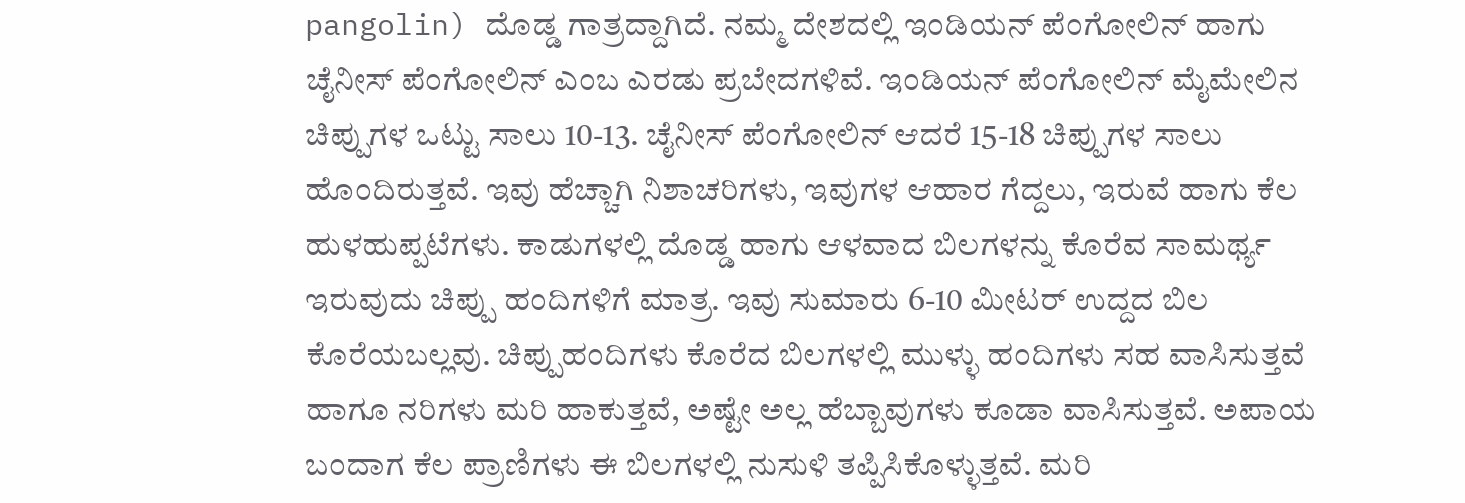pangolin) ದೊಡ್ಡ ಗಾತ್ರದ್ದಾಗಿದೆ. ನಮ್ಮ ದೇಶದಲ್ಲಿ ಇಂಡಿಯನ್ ಪೆಂಗೋಲಿನ್ ಹಾಗು ಚೈನೀಸ್ ಪೆಂಗೋಲಿನ್ ಎಂಬ ಎರಡು ಪ್ರಬೇದಗಳಿವೆ. ಇಂಡಿಯನ್ ಪೆಂಗೋಲಿನ್ ಮೈಮೇಲಿನ ಚಿಪ್ಪುಗಳ ಒಟ್ಟು ಸಾಲು 10-13. ಚೈನೀಸ್ ಪೆಂಗೋಲಿನ್ ಆದರೆ 15-18 ಚಿಪ್ಪುಗಳ ಸಾಲು ಹೊಂದಿರುತ್ತವೆ. ಇವು ಹೆಚ್ಚಾಗಿ ನಿಶಾಚರಿಗಳು, ಇವುಗಳ ಆಹಾರ ಗೆದ್ದಲು, ಇರುವೆ ಹಾಗು ಕೆಲ ಹುಳಹುಪ್ಪಟೆಗಳು. ಕಾಡುಗಳಲ್ಲಿ ದೊಡ್ಡ ಹಾಗು ಆಳವಾದ ಬಿಲಗಳನ್ನು ಕೊರೆವ ಸಾಮರ್ಥ್ಯ ಇರುವುದು ಚಿಪ್ಪು ಹಂದಿಗಳಿಗೆ ಮಾತ್ರ. ಇವು ಸುಮಾರು 6-10 ಮೀಟರ್ ಉದ್ದದ ಬಿಲ ಕೊರೆಯಬಲ್ಲವು. ಚಿಪ್ಪುಹಂದಿಗಳು ಕೊರೆದ ಬಿಲಗಳಲ್ಲಿ ಮುಳ್ಳು ಹಂದಿಗಳು ಸಹ ವಾಸಿಸುತ್ತವೆ ಹಾಗೂ ನರಿಗಳು ಮರಿ ಹಾಕುತ್ತವೆ, ಅಷ್ಟೇ ಅಲ್ಲ ಹೆಬ್ಬಾವುಗಳು ಕೂಡಾ ವಾಸಿಸುತ್ತವೆ. ಅಪಾಯ ಬಂದಾಗ ಕೆಲ ಪ್ರಾಣಿಗಳು ಈ ಬಿಲಗಳಲ್ಲಿ ನುಸುಳಿ ತಪ್ಪಿಸಿಕೊಳ್ಳುತ್ತವೆ. ಮರಿ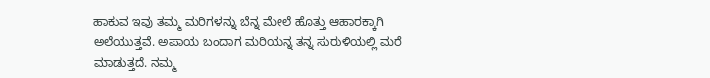ಹಾಕುವ ಇವು ತಮ್ಮ ಮರಿಗಳನ್ನು ಬೆನ್ನ ಮೇಲೆ ಹೊತ್ತು ಆಹಾರಕ್ಕಾಗಿ ಅಲೆಯುತ್ತವೆ. ಅಪಾಯ ಬಂದಾಗ ಮರಿಯನ್ನ ತನ್ನ ಸುರುಳಿಯಲ್ಲಿ ಮರೆ ಮಾಡುತ್ತದೆ. ನಮ್ಮ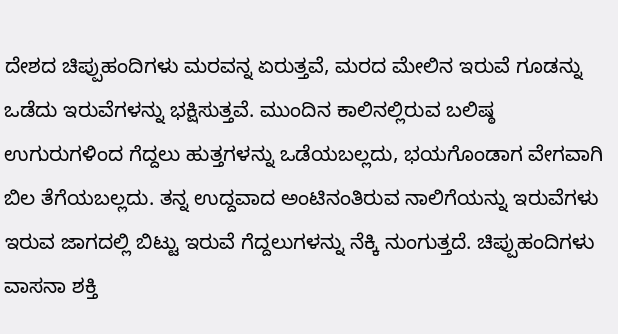ದೇಶದ ಚಿಪ್ಪುಹಂದಿಗಳು ಮರವನ್ನ ಏರುತ್ತವೆ, ಮರದ ಮೇಲಿನ ಇರುವೆ ಗೂಡನ್ನು ಒಡೆದು ಇರುವೆಗಳನ್ನು ಭಕ್ಷಿಸುತ್ತವೆ. ಮುಂದಿನ ಕಾಲಿನಲ್ಲಿರುವ ಬಲಿಷ್ಠ ಉಗುರುಗಳಿಂದ ಗೆದ್ದಲು ಹುತ್ತಗಳನ್ನು ಒಡೆಯಬಲ್ಲದು, ಭಯಗೊಂಡಾಗ ವೇಗವಾಗಿ ಬಿಲ ತೆಗೆಯಬಲ್ಲದು. ತನ್ನ ಉದ್ದವಾದ ಅಂಟಿನಂತಿರುವ ನಾಲಿಗೆಯನ್ನು ಇರುವೆಗಳು ಇರುವ ಜಾಗದಲ್ಲಿ ಬಿಟ್ಟು ಇರುವೆ ಗೆದ್ದಲುಗಳನ್ನು ನೆಕ್ಕಿ ನುಂಗುತ್ತದೆ. ಚಿಪ್ಪುಹಂದಿಗಳು ವಾಸನಾ ಶಕ್ತಿ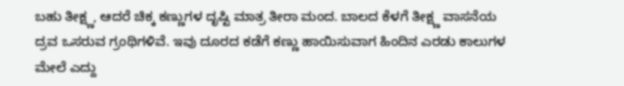ಬಹು ತೀಕ್ಷ್ಣ, ಆದರೆ ಚಿಕ್ಕ ಕಣ್ಣುಗಳ ದೃಷ್ಟಿ ಮಾತ್ರ ತೀರಾ ಮಂದ. ಬಾಲದ ಕೆಳಗೆ ತೀಕ್ಷ್ಣ ವಾಸನೆಯ ದ್ರವ ಒಸರುವ ಗ್ರಂಥಿಗಳಿವೆ. ಇವು ದೂರದ ಕಡೆಗೆ ಕಣ್ಣು ಹಾಯಿಸುವಾಗ ಹಿಂದಿನ ಎರಡು ಕಾಲುಗಳ ಮೇಲೆ ಎದ್ದು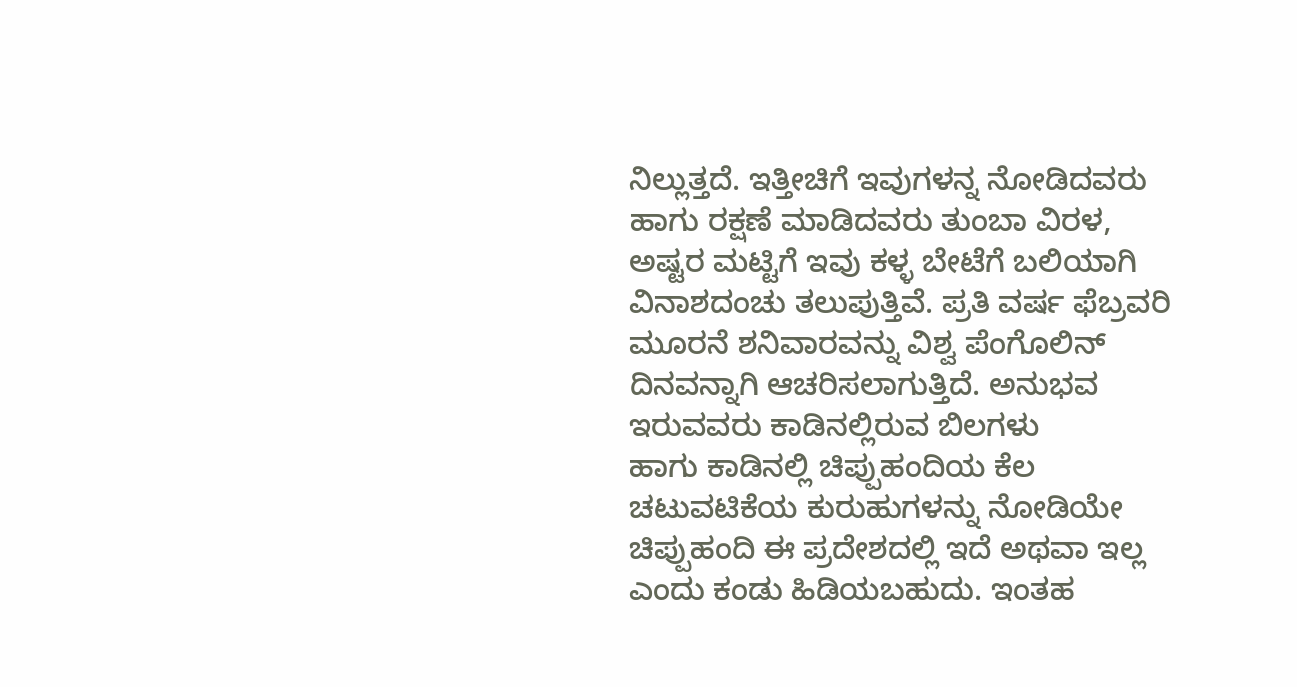ನಿಲ್ಲುತ್ತದೆ. ಇತ್ತೀಚಿಗೆ ಇವುಗಳನ್ನ ನೋಡಿದವರು ಹಾಗು ರಕ್ಷಣೆ ಮಾಡಿದವರು ತುಂಬಾ ವಿರಳ, ಅಷ್ಟರ ಮಟ್ಟಿಗೆ ಇವು ಕಳ್ಳ ಬೇಟೆಗೆ ಬಲಿಯಾಗಿ ವಿನಾಶದಂಚು ತಲುಪುತ್ತಿವೆ. ಪ್ರತಿ ವರ್ಷ ಫೆಬ್ರವರಿ ಮೂರನೆ ಶನಿವಾರವನ್ನು ವಿಶ್ವ ಪೆಂಗೊಲಿನ್ ದಿನವನ್ನಾಗಿ ಆಚರಿಸಲಾಗುತ್ತಿದೆ. ಅನುಭವ ಇರುವವರು ಕಾಡಿನಲ್ಲಿರುವ ಬಿಲಗಳು
ಹಾಗು ಕಾಡಿನಲ್ಲಿ ಚಿಪ್ಪುಹಂದಿಯ ಕೆಲ ಚಟುವಟಿಕೆಯ ಕುರುಹುಗಳನ್ನು ನೋಡಿಯೇ ಚಿಪ್ಪುಹಂದಿ ಈ ಪ್ರದೇಶದಲ್ಲಿ ಇದೆ ಅಥವಾ ಇಲ್ಲ ಎಂದು ಕಂಡು ಹಿಡಿಯಬಹುದು. ಇಂತಹ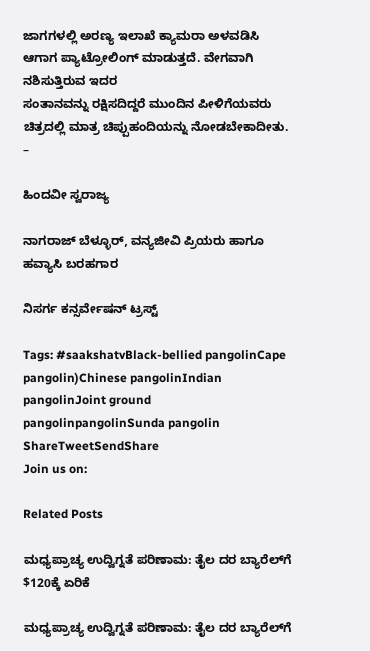ಜಾಗಗಳಲ್ಲಿ ಅರಣ್ಯ ಇಲಾಖೆ ಕ್ಯಾಮರಾ ಅಳವಡಿಸಿ ಆಗಾಗ ಪ್ಯಾಟ್ರೋಲಿಂಗ್ ಮಾಡುತ್ತದೆ. ವೇಗವಾಗಿ ನಶಿಸುತ್ತಿರುವ ಇದರ
ಸಂತಾನವನ್ನು ರಕ್ಷಿಸದಿದ್ದರೆ ಮುಂದಿನ ಪೀಳಿಗೆಯವರು ಚಿತ್ರದಲ್ಲಿ ಮಾತ್ರ ಚಿಪ್ಪುಹಂದಿಯನ್ನು ನೋಡಬೇಕಾದೀತು.
–

ಹಿಂದವೀ ಸ್ವರಾಜ್ಯ

ನಾಗರಾಜ್ ಬೆಳ್ಳೂರ್, ವನ್ಯಜೀವಿ ಪ್ರಿಯರು ಹಾಗೂ ಹವ್ಯಾಸಿ ಬರಹಗಾರ

ನಿಸರ್ಗ ಕನ್ಸರ್ವೇಷನ್‌ ಟ್ರಸ್ಟ್‌

Tags: #saakshatvBlack-bellied pangolinCape pangolin)Chinese pangolinIndian pangolinJoint ground pangolinpangolinSunda pangolin
ShareTweetSendShare
Join us on:

Related Posts

ಮಧ್ಯಪ್ರಾಚ್ಯ ಉದ್ವಿಗ್ನತೆ ಪರಿಣಾಮ: ತೈಲ ದರ ಬ್ಯಾರೆಲ್‌ಗೆ $120ಕ್ಕೆ ಏರಿಕೆ

ಮಧ್ಯಪ್ರಾಚ್ಯ ಉದ್ವಿಗ್ನತೆ ಪರಿಣಾಮ: ತೈಲ ದರ ಬ್ಯಾರೆಲ್‌ಗೆ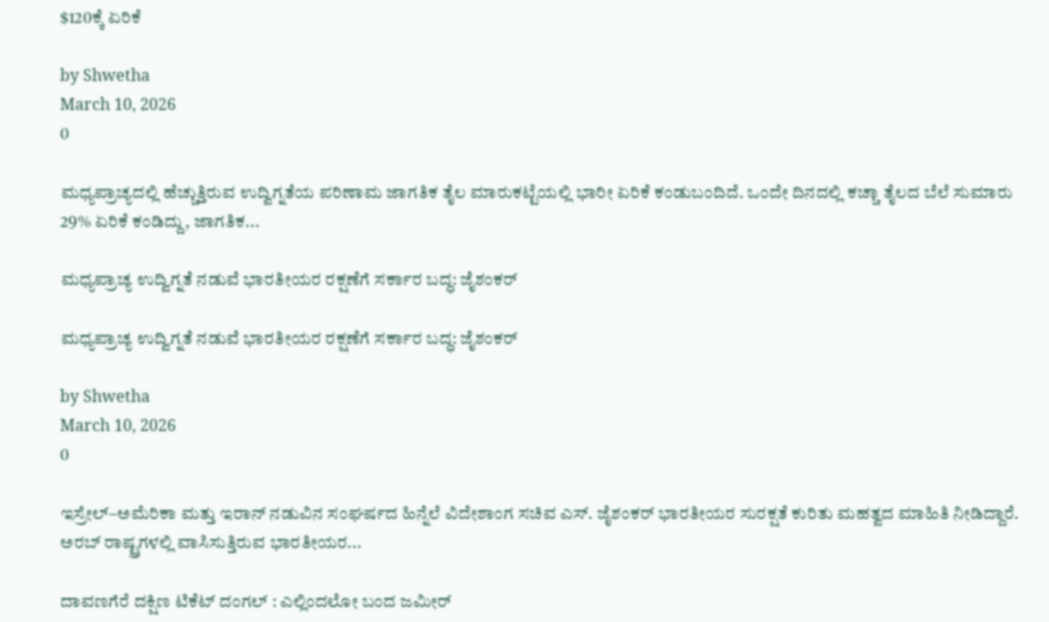$120ಕ್ಕೆ ಏರಿಕೆ

by Shwetha
March 10, 2026
0

ಮಧ್ಯಪ್ರಾಚ್ಯದಲ್ಲಿ ಹೆಚ್ಚುತ್ತಿರುವ ಉದ್ವಿಗ್ನತೆಯ ಪರಿಣಾಮ ಜಾಗತಿಕ ತೈಲ ಮಾರುಕಟ್ಟೆಯಲ್ಲಿ ಭಾರೀ ಏರಿಕೆ ಕಂಡುಬಂದಿದೆ. ಒಂದೇ ದಿನದಲ್ಲಿ ಕಚ್ಚಾ ತೈಲದ ಬೆಲೆ ಸುಮಾರು 29% ಏರಿಕೆ ಕಂಡಿದ್ದು, ಜಾಗತಿಕ...

ಮಧ್ಯಪ್ರಾಚ್ಯ ಉದ್ವಿಗ್ನತೆ ನಡುವೆ ಭಾರತೀಯರ ರಕ್ಷಣೆಗೆ ಸರ್ಕಾರ ಬದ್ಧ: ಜೈಶಂಕರ್

ಮಧ್ಯಪ್ರಾಚ್ಯ ಉದ್ವಿಗ್ನತೆ ನಡುವೆ ಭಾರತೀಯರ ರಕ್ಷಣೆಗೆ ಸರ್ಕಾರ ಬದ್ಧ: ಜೈಶಂಕರ್

by Shwetha
March 10, 2026
0

ಇಸ್ರೇಲ್–ಅಮೆರಿಕಾ ಮತ್ತು ಇರಾನ್ ನಡುವಿನ ಸಂಘರ್ಷದ ಹಿನ್ನೆಲೆ ವಿದೇಶಾಂಗ ಸಚಿವ ಎಸ್. ಜೈಶಂಕರ್ ಭಾರತೀಯರ ಸುರಕ್ಷತೆ ಕುರಿತು ಮಹತ್ವದ ಮಾಹಿತಿ ನೀಡಿದ್ದಾರೆ. ಅರಬ್ ರಾಷ್ಟ್ರಗಳಲ್ಲಿ ವಾಸಿಸುತ್ತಿರುವ ಭಾರತೀಯರ...

ದಾವಣಗೆರೆ ದಕ್ಷಿಣ ಟಿಕೆಟ್ ದಂಗಲ್ : ಎಲ್ಲಿಂದಲೋ ಬಂದ ಜಮೀರ್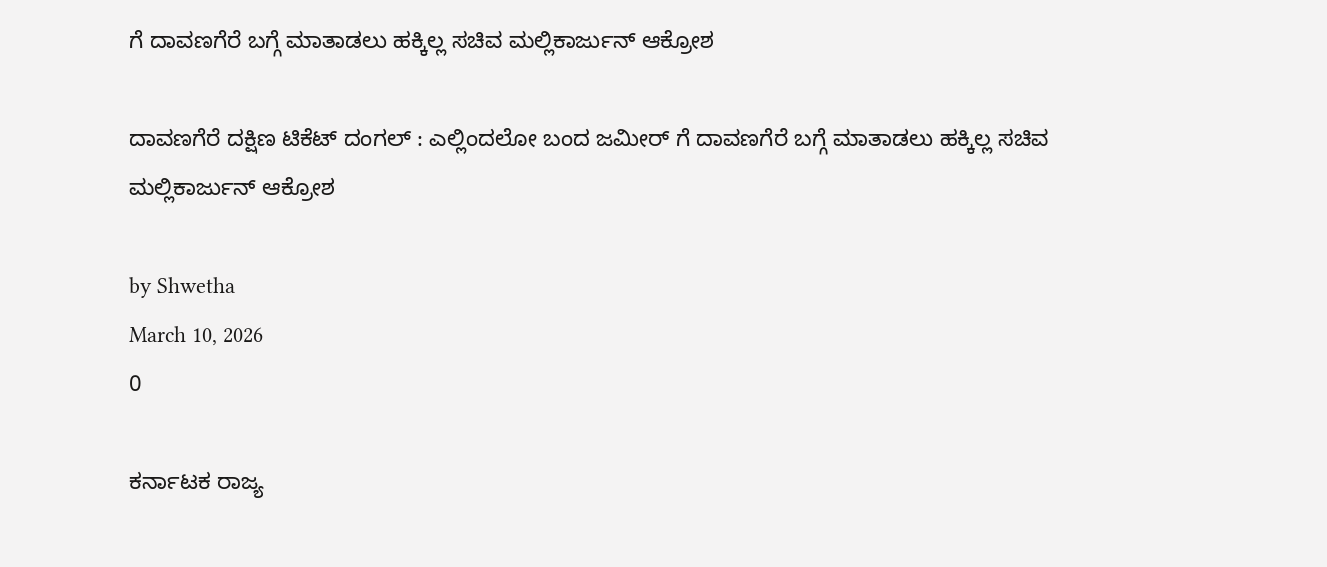ಗೆ ದಾವಣಗೆರೆ ಬಗ್ಗೆ ಮಾತಾಡಲು ಹಕ್ಕಿಲ್ಲ ಸಚಿವ ಮಲ್ಲಿಕಾರ್ಜುನ್ ಆಕ್ರೋಶ

ದಾವಣಗೆರೆ ದಕ್ಷಿಣ ಟಿಕೆಟ್ ದಂಗಲ್ : ಎಲ್ಲಿಂದಲೋ ಬಂದ ಜಮೀರ್ ಗೆ ದಾವಣಗೆರೆ ಬಗ್ಗೆ ಮಾತಾಡಲು ಹಕ್ಕಿಲ್ಲ ಸಚಿವ ಮಲ್ಲಿಕಾರ್ಜುನ್ ಆಕ್ರೋಶ

by Shwetha
March 10, 2026
0

ಕರ್ನಾಟಕ ರಾಜ್ಯ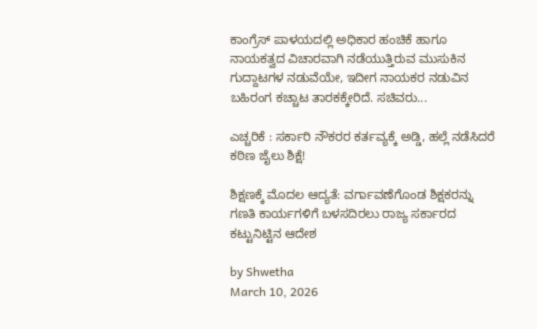ಕಾಂಗ್ರೆಸ್ ಪಾಳಯದಲ್ಲಿ ಅಧಿಕಾರ ಹಂಚಿಕೆ ಹಾಗೂ ನಾಯಕತ್ವದ ವಿಚಾರವಾಗಿ ನಡೆಯುತ್ತಿರುವ ಮುಸುಕಿನ ಗುದ್ದಾಟಗಳ ನಡುವೆಯೇ, ಇದೀಗ ನಾಯಕರ ನಡುವಿನ ಬಹಿರಂಗ ಕಚ್ಚಾಟ ತಾರಕಕ್ಕೇರಿದೆ. ಸಚಿವರು...

ಎಚ್ಚರಿಕೆ : ಸರ್ಕಾರಿ ನೌಕರರ ಕರ್ತವ್ಯಕ್ಕೆ ಅಡ್ಡಿ, ಹಲ್ಲೆ ನಡೆಸಿದರೆ ಕಠಿಣ ಜೈಲು ಶಿಕ್ಷೆ!

ಶಿಕ್ಷಣಕ್ಕೆ ಮೊದಲ ಆದ್ಯತೆ: ವರ್ಗಾವಣೆಗೊಂಡ ಶಿಕ್ಷಕರನ್ನು ಗಣತಿ ಕಾರ್ಯಗಳಿಗೆ ಬಳಸದಿರಲು ರಾಜ್ಯ ಸರ್ಕಾರದ ಕಟ್ಟುನಿಟ್ಟಿನ ಆದೇಶ

by Shwetha
March 10, 2026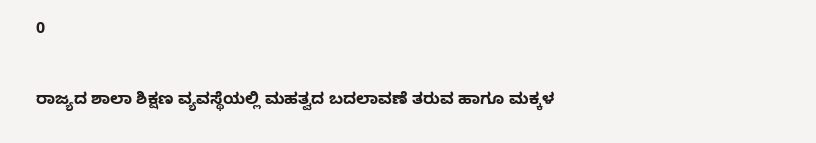0

ರಾಜ್ಯದ ಶಾಲಾ ಶಿಕ್ಷಣ ವ್ಯವಸ್ಥೆಯಲ್ಲಿ ಮಹತ್ವದ ಬದಲಾವಣೆ ತರುವ ಹಾಗೂ ಮಕ್ಕಳ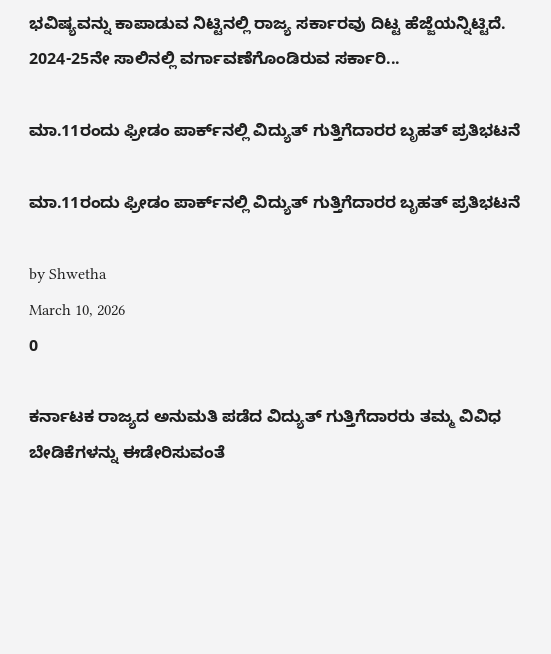ಭವಿಷ್ಯವನ್ನು ಕಾಪಾಡುವ ನಿಟ್ಟಿನಲ್ಲಿ ರಾಜ್ಯ ಸರ್ಕಾರವು ದಿಟ್ಟ ಹೆಜ್ಜೆಯನ್ನಿಟ್ಟಿದೆ. 2024-25ನೇ ಸಾಲಿನಲ್ಲಿ ವರ್ಗಾವಣೆಗೊಂಡಿರುವ ಸರ್ಕಾರಿ...

ಮಾ.11ರಂದು ಫ್ರೀಡಂ ಪಾರ್ಕ್‌ನಲ್ಲಿ ವಿದ್ಯುತ್ ಗುತ್ತಿಗೆದಾರರ ಬೃಹತ್ ಪ್ರತಿಭಟನೆ

ಮಾ.11ರಂದು ಫ್ರೀಡಂ ಪಾರ್ಕ್‌ನಲ್ಲಿ ವಿದ್ಯುತ್ ಗುತ್ತಿಗೆದಾರರ ಬೃಹತ್ ಪ್ರತಿಭಟನೆ

by Shwetha
March 10, 2026
0

ಕರ್ನಾಟಕ ರಾಜ್ಯದ ಅನುಮತಿ ಪಡೆದ ವಿದ್ಯುತ್ ಗುತ್ತಿಗೆದಾರರು ತಮ್ಮ ವಿವಿಧ ಬೇಡಿಕೆಗಳನ್ನು ಈಡೇರಿಸುವಂತೆ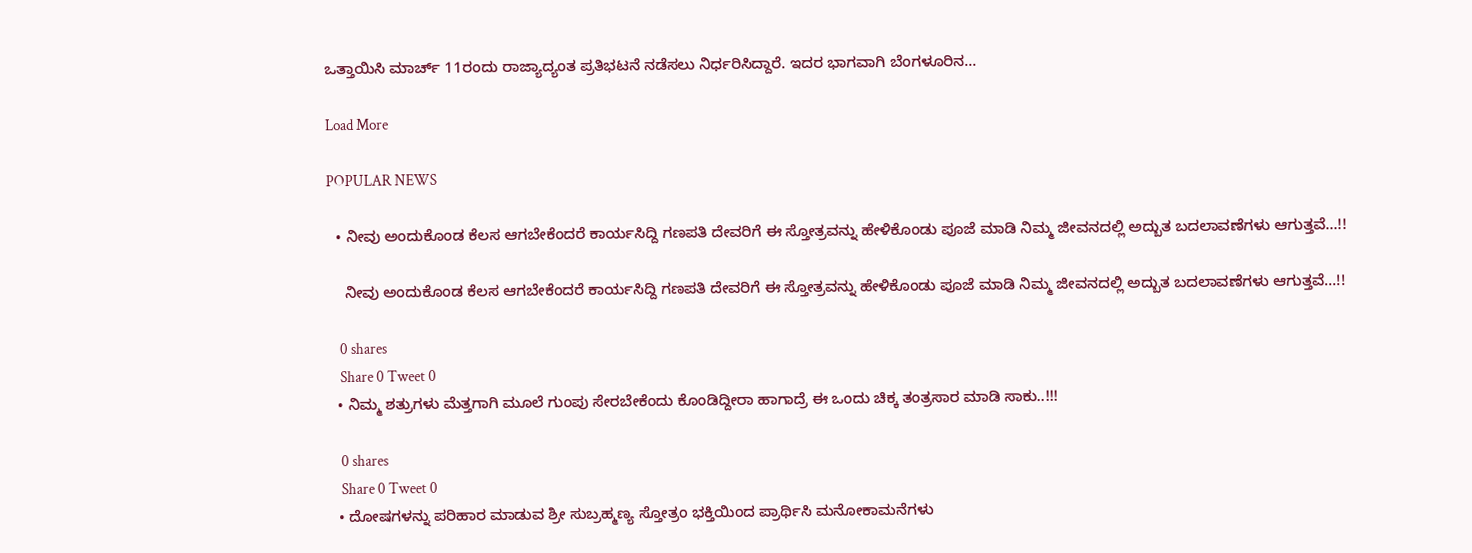ಒತ್ತಾಯಿಸಿ ಮಾರ್ಚ್ 11ರಂದು ರಾಜ್ಯಾದ್ಯಂತ ಪ್ರತಿಭಟನೆ ನಡೆಸಲು ನಿರ್ಧರಿಸಿದ್ದಾರೆ. ಇದರ ಭಾಗವಾಗಿ ಬೆಂಗಳೂರಿನ...

Load More

POPULAR NEWS

  • ನೀವು ಅಂದುಕೊಂಡ ಕೆಲಸ ಆಗಬೇಕೆಂದರೆ ಕಾರ್ಯಸಿದ್ದಿ ಗಣಪತಿ ದೇವರಿಗೆ ಈ ಸ್ತೋತ್ರವನ್ನು ಹೇಳಿಕೊಂಡು ಪೂಜೆ ಮಾಡಿ ನಿಮ್ಮ ಜೀವನದಲ್ಲಿ ಅದ್ಬುತ ಬದಲಾವಣೆಗಳು ಆಗುತ್ತವೆ…!!

    ನೀವು ಅಂದುಕೊಂಡ ಕೆಲಸ ಆಗಬೇಕೆಂದರೆ ಕಾರ್ಯಸಿದ್ದಿ ಗಣಪತಿ ದೇವರಿಗೆ ಈ ಸ್ತೋತ್ರವನ್ನು ಹೇಳಿಕೊಂಡು ಪೂಜೆ ಮಾಡಿ ನಿಮ್ಮ ಜೀವನದಲ್ಲಿ ಅದ್ಬುತ ಬದಲಾವಣೆಗಳು ಆಗುತ್ತವೆ…!!

    0 shares
    Share 0 Tweet 0
  • ನಿಮ್ಮ ಶತ್ರುಗಳು ಮೆತ್ತಗಾಗಿ ಮೂಲೆ ಗುಂಪು ಸೇರಬೇಕೆಂದು ಕೊಂಡಿದ್ದೀರಾ ಹಾಗಾದ್ರೆ ಈ ಒಂದು ಚಿಕ್ಕ ತಂತ್ರಸಾರ ಮಾಡಿ ಸಾಕು..!!!

    0 shares
    Share 0 Tweet 0
  • ದೋಷಗಳನ್ನು ಪರಿಹಾರ ಮಾಡುವ ಶ್ರೀ ಸುಬ್ರಹ್ಮಣ್ಯ ಸ್ತೋತ್ರಂ ಭಕ್ತಿಯಿಂದ ಪ್ರಾರ್ಥಿಸಿ ಮನೋಕಾಮನೆಗಳು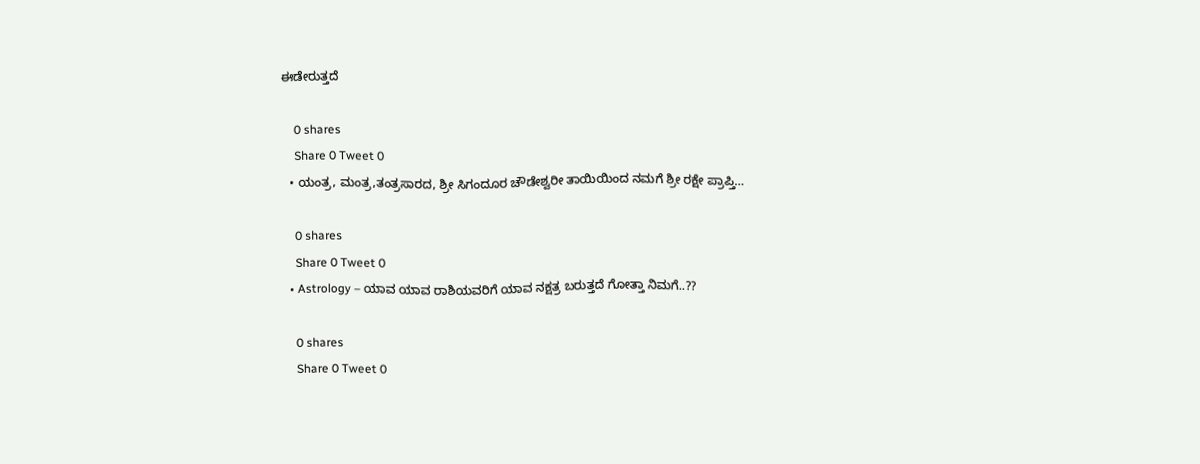ಈಡೇರುತ್ತದೆ

    0 shares
    Share 0 Tweet 0
  • ಯಂತ್ರ, ಮಂತ್ರ,ತಂತ್ರಸಾರದ, ಶ್ರೀ ಸಿಗಂದೂರ ಚೌಡೇಶ್ವರೀ ತಾಯಿಯಿಂದ ನಮಗೆ ಶ್ರೀ ರಕ್ಷೇ ಪ್ರಾಪ್ತಿ…

    0 shares
    Share 0 Tweet 0
  • Astrology – ಯಾವ ಯಾವ ರಾಶಿಯವರಿಗೆ ಯಾವ ನಕ್ಷತ್ರ ಬರುತ್ತದೆ ಗೋತ್ತಾ ನಿಮಗೆ..??

    0 shares
    Share 0 Tweet 0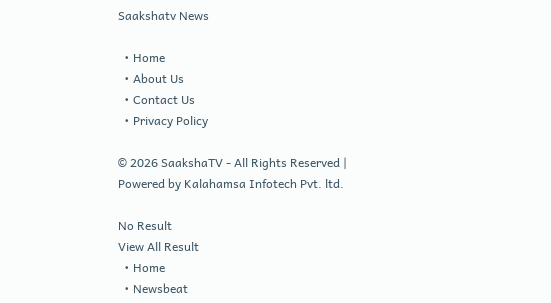Saakshatv News

  • Home
  • About Us
  • Contact Us
  • Privacy Policy

© 2026 SaakshaTV - All Rights Reserved | Powered by Kalahamsa Infotech Pvt. ltd.

No Result
View All Result
  • Home
  • Newsbeat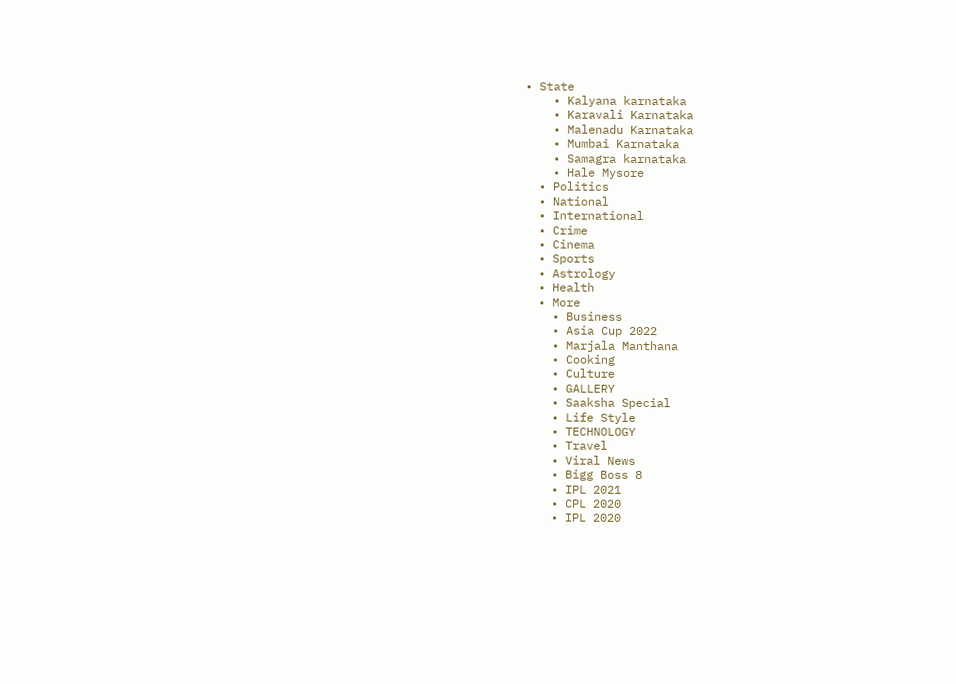• State
    • Kalyana karnataka
    • Karavali Karnataka
    • Malenadu Karnataka
    • Mumbai Karnataka
    • Samagra karnataka
    • Hale Mysore
  • Politics
  • National
  • International
  • Crime
  • Cinema
  • Sports
  • Astrology
  • Health
  • More
    • Business
    • Asia Cup 2022
    • Marjala Manthana
    • Cooking
    • Culture
    • GALLERY
    • Saaksha Special
    • Life Style
    • TECHNOLOGY
    • Travel
    • Viral News
    • Bigg Boss 8
    • IPL 2021
    • CPL 2020
    • IPL 2020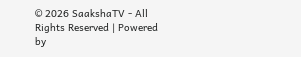© 2026 SaakshaTV - All Rights Reserved | Powered by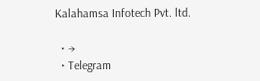Kalahamsa Infotech Pvt. ltd.

  • →
  • Telegram